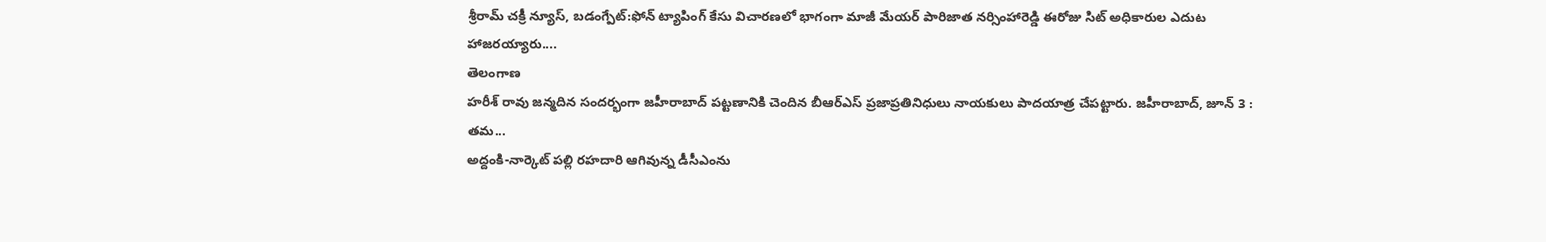శ్రీరామ్ చక్రీ న్యూస్, బడంగ్పేట్:ఫోన్ ట్యాపింగ్ కేసు విచారణలో భాగంగా మాజీ మేయర్ పారిజాత నర్సింహారెడ్డి ఈరోజు సిట్ అధికారుల ఎదుట హాజరయ్యారు....
తెలంగాణ
హరీశ్ రావు జన్మదిన సందర్భంగా జహీరాబాద్ పట్టణానికి చెందిన బీఆర్ఎస్ ప్రజాప్రతినిధులు నాయకులు పాదయాత్ర చేపట్టారు. జహీరాబాద్, జూన్ 3 : తమ...
అద్దంకి-నార్కెట్ పల్లి రహదారి ఆగివున్న డీసీఎంను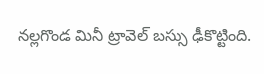నల్లగొండ మినీ ట్రావెల్ బస్సు ఢీకొట్టింది.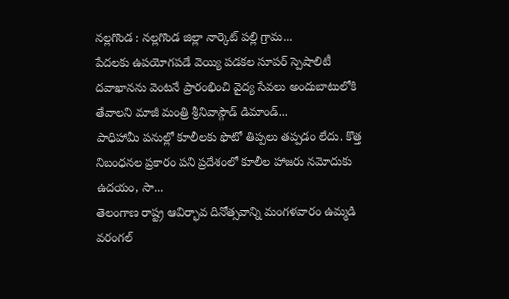నల్లగొండ : నల్లగొండ జిల్లా నార్కెట్ పల్లి గ్రామ...
పేదలకు ఉపయోగపడే వెయ్యి పడకల సూపర్ స్పెషాలిటీ దవాఖానను వెంటనే ప్రారంభించి వైద్య సేవలు అందుబాటులోకి తేవాలని మాజీ మంత్రి శ్రీనివాస్గౌడ్ డిమాండ్...
పాధిహామీ పనుల్లో కూలీలకు ఫొటో తిప్పలు తప్పడం లేదు. కొత్త నిబంధనల ప్రకారం పని ప్రదేశంలో కూలీల హాజరు నమోదుకు ఉదయం, సా...
తెలంగాణ రాష్ట్ర ఆవిర్భావ దినోత్సవాన్ని మంగళవారం ఉమ్మడి వరంగల్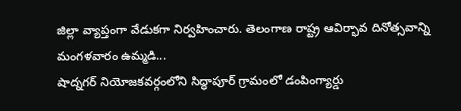జిల్లా వ్యాప్తంగా వేడుకగా నిర్వహించారు. తెలంగాణ రాష్ట్ర ఆవిర్భావ దినోత్సవాన్ని మంగళవారం ఉమ్మడి...
షాద్నగర్ నియోజకవర్గంలోని సిద్ధాపూర్ గ్రామంలో డంపింగ్యార్డు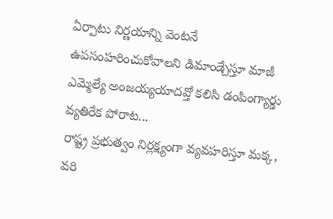ఏర్పాటు నిర్ణయాన్ని వెంటనే ఉపసంహరించుకోవాలని డిమాండ్చేస్తూ మాజీ ఎమ్మెల్యే అంజయ్యయాదవ్తో కలిసి డంపింగ్యార్డు వ్యతిరేక పోరాట...
రాష్ట్ర ప్రభుత్వం నిర్లక్ష్యంగా వ్యవహరిస్తూ మక్క, వరి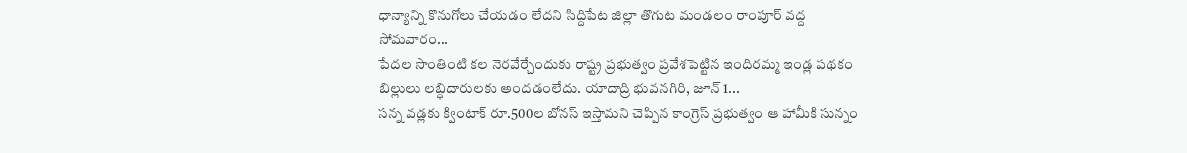ధాన్యాన్ని కొనుగోలు చేయడం లేదని సిద్దిపేట జిల్లా తొగుట మండలం రాంపూర్ వద్ద సోమవారం...
పేదల సొంతింటి కల నెరవేర్చేందుకు రాష్ట్ర ప్రభుత్వం ప్రవేశపెట్టిన ఇందిరమ్మ ఇండ్ల పథకం బిల్లులు లబ్ధిదారులకు అందడంలేదు. యాదాద్రి భువనగిరి, జూన్ 1...
సన్న వడ్లకు క్వింటాక్ రూ.500ల బోనస్ ఇస్తామని చెప్పిన కాంగ్రెస్ ప్రభుత్వం ఆ హామీకి సున్నం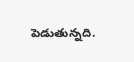పెడుతున్నది.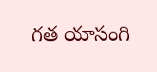గత యాసంగి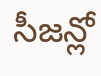సీజన్లో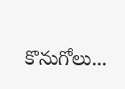కొనుగోలు...